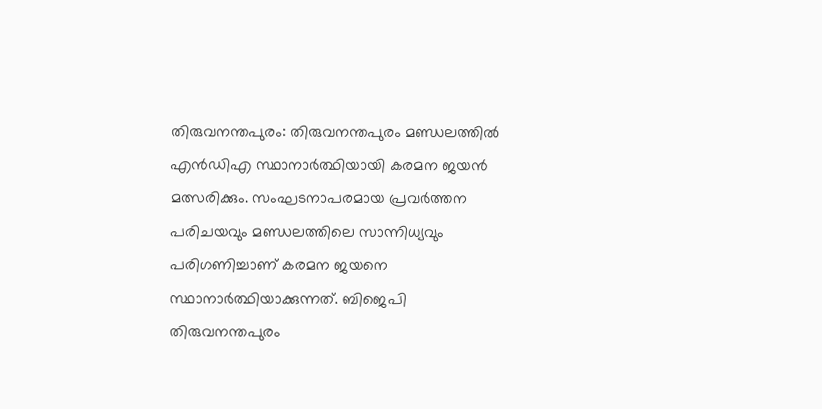തിരുവനന്തപുരം: തിരുവനന്തപുരം മണ്ഡലത്തിൽ എൻഡിഎ സ്ഥാനാർത്ഥിയായി കരമന ജയൻ മത്സരിക്കും. സംഘടനാപരമായ പ്രവർത്തന പരിചയവും മണ്ഡലത്തിലെ സാന്നിധ്യവും പരിഗണിച്ചാണ് കരമന ജയനെ സ്ഥാനാർത്ഥിയാക്കുന്നത്. ബിജെപി തിരുവനന്തപുരം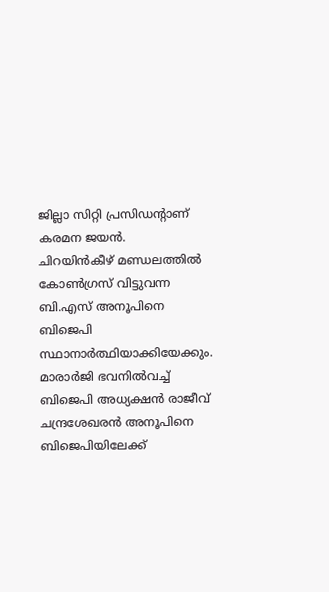ജില്ലാ സിറ്റി പ്രസിഡൻ്റാണ് കരമന ജയൻ.
ചിറയിൻകീഴ് മണ്ഡലത്തിൽ കോൺഗ്രസ് വിട്ടുവന്ന ബി.എസ് അനൂപിനെ ബിജെപി സ്ഥാനാർത്ഥിയാക്കിയേക്കും. മാരാർജി ഭവനിൽവച്ച് ബിജെപി അധ്യക്ഷൻ രാജീവ് ചന്ദ്രശേഖരൻ അനൂപിനെ ബിജെപിയിലേക്ക്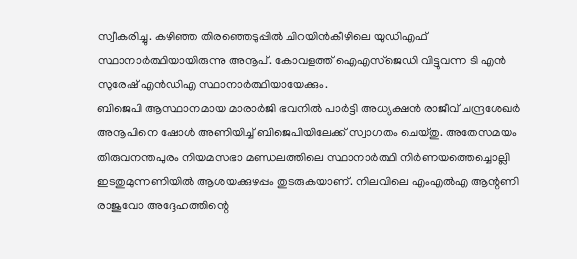സ്വീകരിച്ചു. കഴിഞ്ഞ തിരഞ്ഞെടുപ്പിൽ ചിറയിൻകീഴിലെ യുഡിഎഫ് സ്ഥാനാർത്ഥിയായിരുന്നു അനൂപ്. കോവളത്ത് ഐഎസ്ജെഡി വിട്ടുവന്ന ടി എൻ സുരേഷ് എൻഡിഎ സ്ഥാനാർത്ഥിയായേക്കും.
ബിജെപി ആസ്ഥാനമായ മാരാർജി ഭവനിൽ പാർട്ടി അധ്യക്ഷൻ രാജീവ് ചന്ദ്രശേഖർ അനൂപിനെ ഷോൾ അണിയിച്ച് ബിജെപിയിലേക്ക് സ്വാഗതം ചെയ്തു. അതേസമയം തിരുവനന്തപുരം നിയമസഭാ മണ്ഡലത്തിലെ സ്ഥാനാർത്ഥി നിർണയത്തെച്ചൊല്ലി ഇടതുമുന്നണിയിൽ ആശയക്കുഴപ്പം തുടരുകയാണ്. നിലവിലെ എംഎൽഎ ആന്റണി രാജുവോ അദ്ദേഹത്തിന്റെ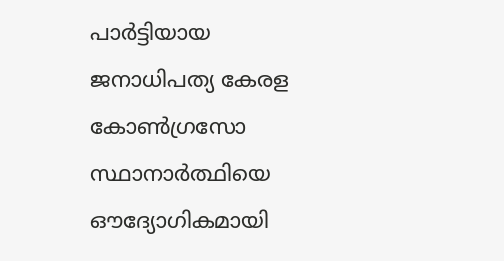പാർട്ടിയായ ജനാധിപത്യ കേരള കോൺഗ്രസോ സ്ഥാനാർത്ഥിയെ ഔദ്യോഗികമായി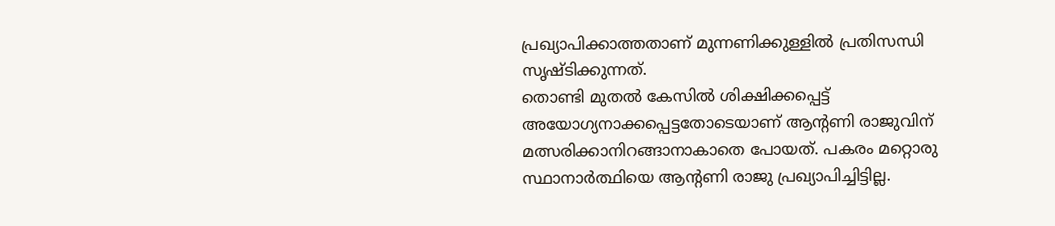പ്രഖ്യാപിക്കാത്തതാണ് മുന്നണിക്കുള്ളിൽ പ്രതിസന്ധി സൃഷ്ടിക്കുന്നത്.
തൊണ്ടി മുതൽ കേസിൽ ശിക്ഷിക്കപ്പെട്ട് അയോഗ്യനാക്കപ്പെട്ടതോടെയാണ് ആന്റണി രാജുവിന് മത്സരിക്കാനിറങ്ങാനാകാതെ പോയത്. പകരം മറ്റൊരു സ്ഥാനാർത്ഥിയെ ആന്റണി രാജു പ്രഖ്യാപിച്ചിട്ടില്ല.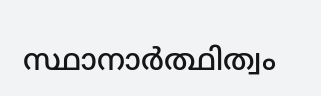സ്ഥാനാർത്ഥിത്വം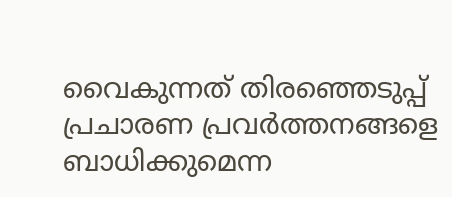വൈകുന്നത് തിരഞ്ഞെടുപ്പ് പ്രചാരണ പ്രവർത്തനങ്ങളെ ബാധിക്കുമെന്ന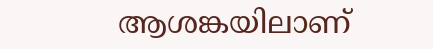ആശങ്കയിലാണ്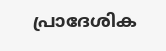പ്രാദേശിക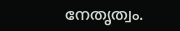നേതൃത്വം.